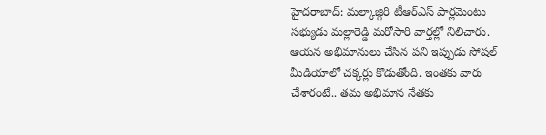హైదరాబాద్: మల్కాజ్గిరి టీఆర్ఎస్ పార్లమెంటు సభ్యుడు మల్లారెడ్డి మరోసారి వార్తల్లో నిలిచారు. ఆయన అభిమానులు చేసిన పని ఇప్పుడు సోషల్ మీడియాలో చక్కర్లు కొడుతోంది. ఇంతకు వారు చేశారంటే.. తమ అభిమాన నేతకు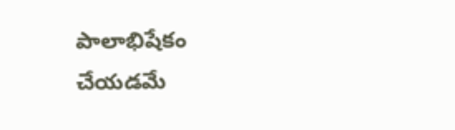పాలాభిషేకం చేయడమే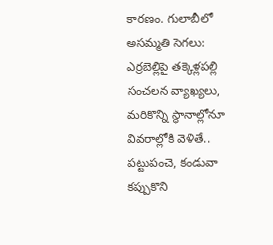కారణం. గులాబీలో అసమ్మతి సెగలు: ఎర్రబెల్లిపై తక్కెళ్లపల్లి సంచలన వ్యాఖ్యలు, మరికొన్ని స్థానాల్లోనూ వివరాల్లోకి వెళితే.. పట్టుపంచె, కండువా కప్పుకొని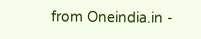from Oneindia.in -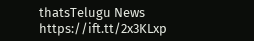thatsTelugu News https://ift.tt/2x3KLxp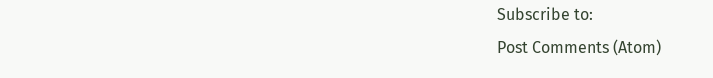Subscribe to:
Post Comments (Atom)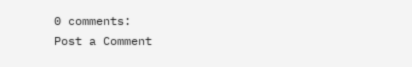0 comments:
Post a Comment